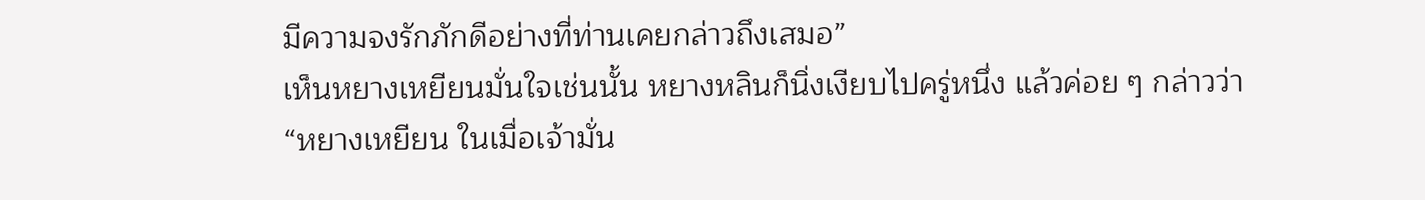มีความจงรักภักดีอย่างที่ท่านเคยกล่าวถึงเสมอ”
เห็นหยางเหยียนมั่นใจเช่นนั้น หยางหลินก็นิ่งเงียบไปครู่หนึ่ง แล้วค่อย ๆ กล่าวว่า
“หยางเหยียน ในเมื่อเจ้ามั่น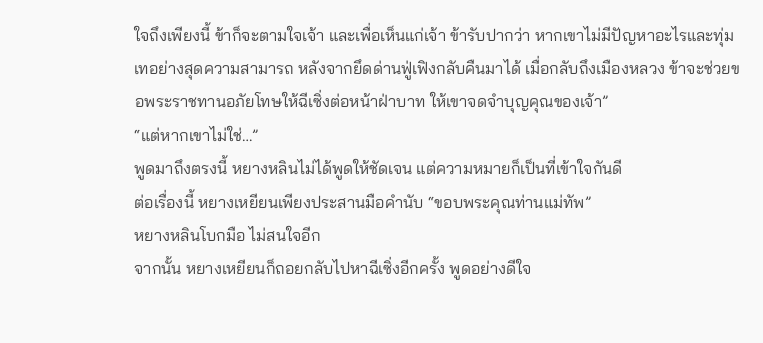ใจถึงเพียงนี้ ข้าก็จะตามใจเจ้า และเพื่อเห็นแก่เจ้า ข้ารับปากว่า หากเขาไม่มีปัญหาอะไรและทุ่มเทอย่างสุดความสามารถ หลังจากยึดด่านฟู่เฟิงกลับคืนมาได้ เมื่อกลับถึงเมืองหลวง ข้าจะช่วยขอพระราชทานอภัยโทษให้ฉีเซิ่งต่อหน้าฝ่าบาท ให้เขาจดจำบุญคุณของเจ้า”
“แต่หากเขาไม่ใช่…”
พูดมาถึงตรงนี้ หยางหลินไม่ได้พูดให้ชัดเจน แต่ความหมายก็เป็นที่เข้าใจกันดี
ต่อเรื่องนี้ หยางเหยียนเพียงประสานมือคำนับ “ขอบพระคุณท่านแม่ทัพ”
หยางหลินโบกมือ ไม่สนใจอีก
จากนั้น หยางเหยียนก็ถอยกลับไปหาฉีเซิ่งอีกครั้ง พูดอย่างดีใจ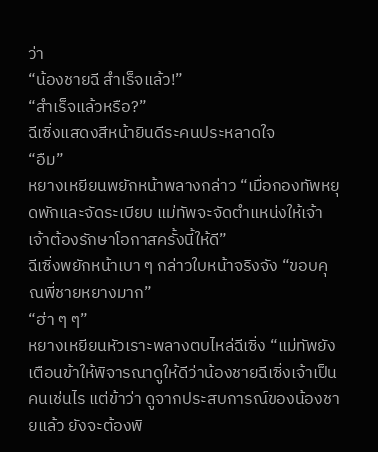ว่า
“น้องชายฉี สำเร็จแล้ว!”
“สำเร็จแล้วหรือ?”
ฉีเซิ่งแสดงสีหน้ายินดีระคนประหลาดใจ
“อืม”
หยางเหยียนพยักหน้าพลางกล่าว “เมื่อกองทัพหยุดพักและจัดระเบียบ แม่ทัพจะจัดตำแหน่งให้เจ้า เจ้าต้องรักษาโอกาสครั้งนี้ให้ดี”
ฉีเซิ่งพยักหน้าเบา ๆ กล่าวใบหน้าจริงจัง “ขอบคุณพี่ชายหยางมาก”
“ฮ่า ๆ ๆ”
หยางเหยียนหัวเราะพลางตบไหล่ฉีเซิ่ง “แม่ทัพยังเตือนข้าให้พิจารณาดูให้ดีว่าน้องชายฉีเซิ่งเจ้าเป็นคนเช่นไร แต่ข้าว่า ดูจากประสบการณ์ของน้องชายแล้ว ยังจะต้องพิ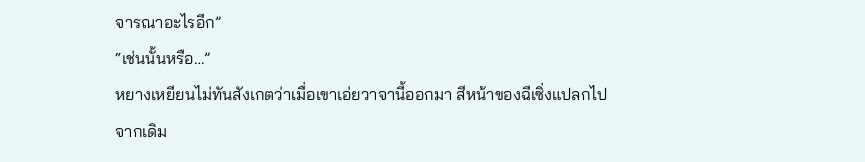จารณาอะไรอีก”
“เช่นนั้นหรือ…”
หยางเหยียนไม่ทันสังเกตว่าเมื่อเขาเอ่ยวาจานี้ออกมา สีหน้าของฉีเซิ่งแปลกไปจากเดิม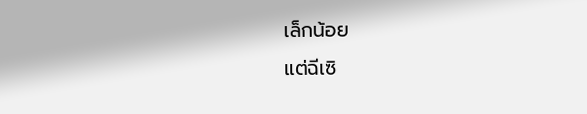เล็กน้อย
แต่ฉีเซิ